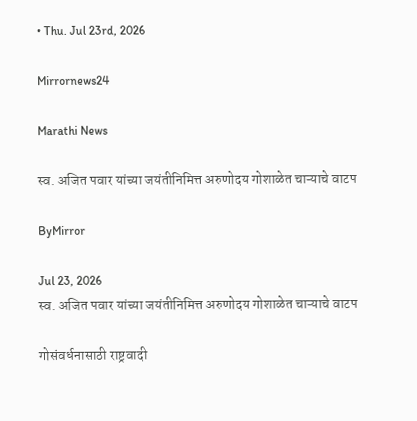• Thu. Jul 23rd, 2026

Mirrornews24

Marathi News

स्व. अजित पवार यांच्या जयंतीनिमित्त अरुणोदय गोशाळेत चाऱ्याचे वाटप

ByMirror

Jul 23, 2026
स्व. अजित पवार यांच्या जयंतीनिमित्त अरुणोदय गोशाळेत चाऱ्याचे वाटप

गोसंवर्धनासाठी राष्ट्रवादी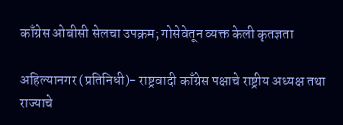काँग्रेस ओबीसी सेलचा उपक्रम; गोसेवेतून व्यक्त केली कृतज्ञता

अहिल्यानगर (प्रतिनिधी)- राष्ट्रवादी काँग्रेस पक्षाचे राष्ट्रीय अध्यक्ष तथा राज्याचे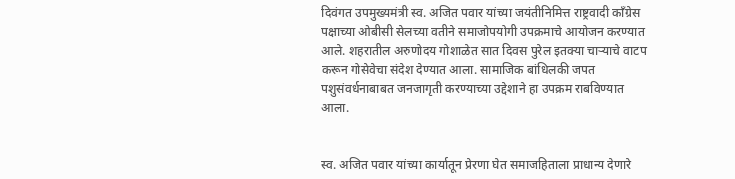दिवंगत उपमुख्यमंत्री स्व. अजित पवार यांच्या जयंतीनिमित्त राष्ट्रवादी काँग्रेस पक्षाच्या ओबीसी सेलच्या वतीने समाजोपयोगी उपक्रमाचे आयोजन करण्यात आले. शहरातील अरुणोदय गोशाळेत सात दिवस पुरेल इतक्या चाऱ्याचे वाटप करून गोसेवेचा संदेश देण्यात आला. सामाजिक बांधिलकी जपत पशुसंवर्धनाबाबत जनजागृती करण्याच्या उद्देशाने हा उपक्रम राबविण्यात आला.


स्व. अजित पवार यांच्या कार्यातून प्रेरणा घेत समाजहिताला प्राधान्य देणारे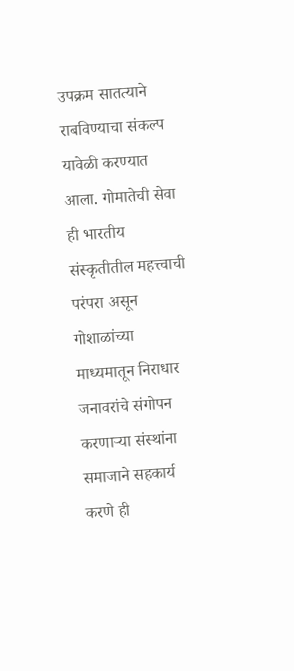उपक्रम सातत्याने राबविण्याचा संकल्प यावेळी करण्यात आला. गोमातेची सेवा ही भारतीय संस्कृतीतील महत्त्वाची परंपरा असून गोशाळांच्या माध्यमातून निराधार जनावरांचे संगोपन करणाऱ्या संस्थांना समाजाने सहकार्य करणे ही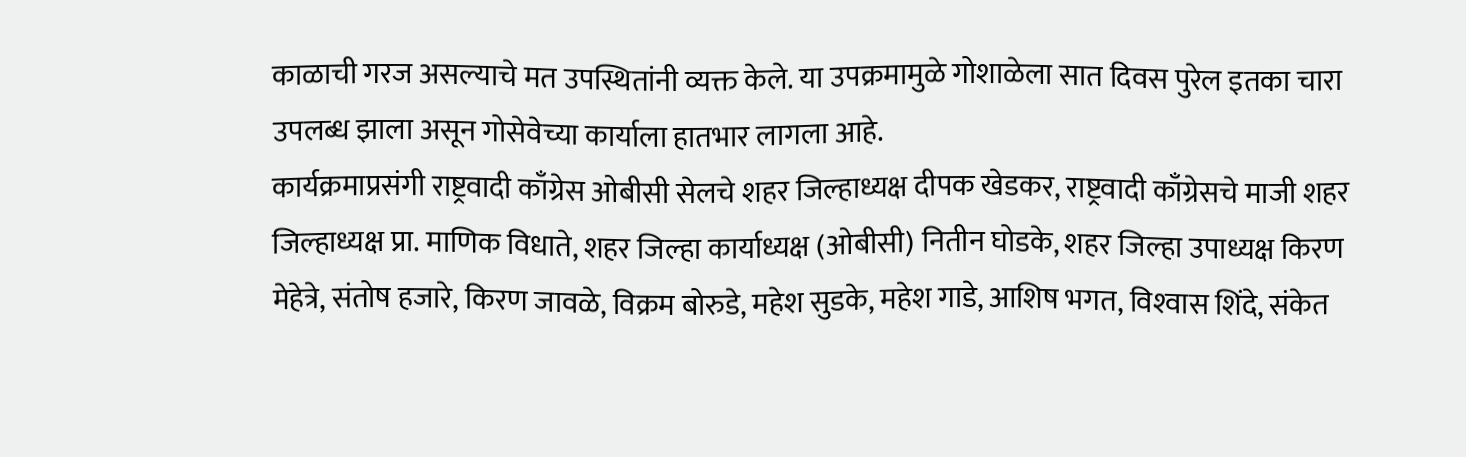काळाची गरज असल्याचे मत उपस्थितांनी व्यक्त केले. या उपक्रमामुळे गोशाळेला सात दिवस पुरेल इतका चारा उपलब्ध झाला असून गोसेवेच्या कार्याला हातभार लागला आहे.
कार्यक्रमाप्रसंगी राष्ट्रवादी काँग्रेस ओबीसी सेलचे शहर जिल्हाध्यक्ष दीपक खेडकर, राष्ट्रवादी काँग्रेसचे माजी शहर जिल्हाध्यक्ष प्रा. माणिक विधाते, शहर जिल्हा कार्याध्यक्ष (ओबीसी) नितीन घोडके, शहर जिल्हा उपाध्यक्ष किरण मेहेत्रे, संतोष हजारे, किरण जावळे, विक्रम बोरुडे, महेश सुडके, महेश गाडे, आशिष भगत, विश्‍वास शिंदे, संकेत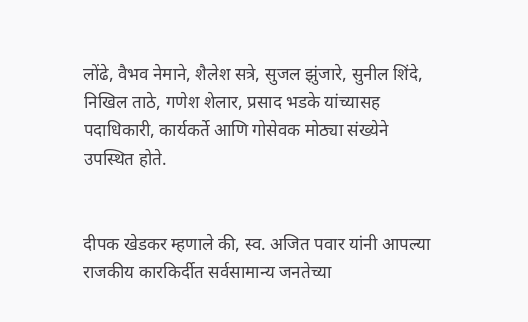लोंढे, वैभव नेमाने, शैलेश सत्रे, सुजल झुंजारे, सुनील शिंदे, निखिल ताठे, गणेश शेलार, प्रसाद भडके यांच्यासह पदाधिकारी, कार्यकर्ते आणि गोसेवक मोठ्या संख्येने उपस्थित होते.


दीपक खेडकर म्हणाले की, स्व. अजित पवार यांनी आपल्या राजकीय कारकिर्दीत सर्वसामान्य जनतेच्या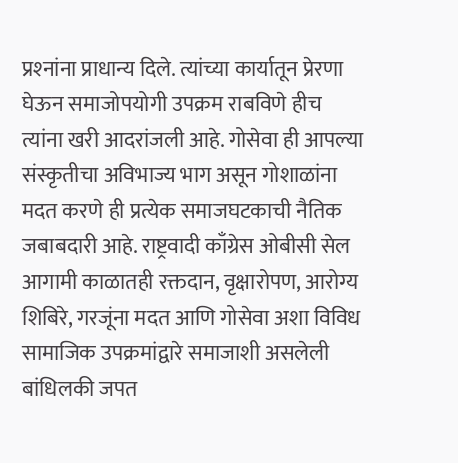प्रश्‍नांना प्राधान्य दिले. त्यांच्या कार्यातून प्रेरणा घेऊन समाजोपयोगी उपक्रम राबविणे हीच त्यांना खरी आदरांजली आहे. गोसेवा ही आपल्या संस्कृतीचा अविभाज्य भाग असून गोशाळांना मदत करणे ही प्रत्येक समाजघटकाची नैतिक जबाबदारी आहे. राष्ट्रवादी काँग्रेस ओबीसी सेल आगामी काळातही रक्तदान, वृक्षारोपण, आरोग्य शिबिरे, गरजूंना मदत आणि गोसेवा अशा विविध सामाजिक उपक्रमांद्वारे समाजाशी असलेली बांधिलकी जपत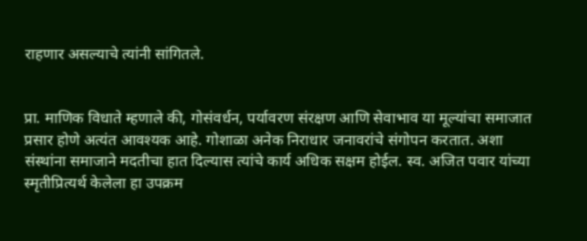राहणार असल्याचे त्यांनी सांगितले.


प्रा. माणिक विधाते म्हणाले की, गोसंवर्धन, पर्यावरण संरक्षण आणि सेवाभाव या मूल्यांचा समाजात प्रसार होणे अत्यंत आवश्‍यक आहे. गोशाळा अनेक निराधार जनावरांचे संगोपन करतात. अशा संस्थांना समाजाने मदतीचा हात दिल्यास त्यांचे कार्य अधिक सक्षम होईल. स्व. अजित पवार यांच्या स्मृतीप्रित्यर्थ केलेला हा उपक्रम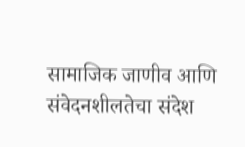सामाजिक जाणीव आणि संवेदनशीलतेचा संदेश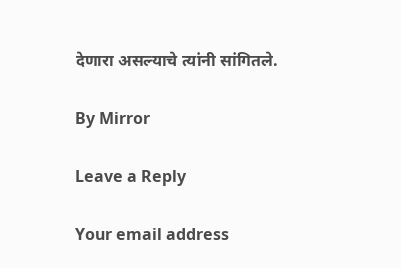देणारा असल्याचे त्यांनी सांगितले.

By Mirror

Leave a Reply

Your email address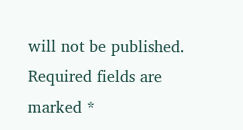will not be published. Required fields are marked *